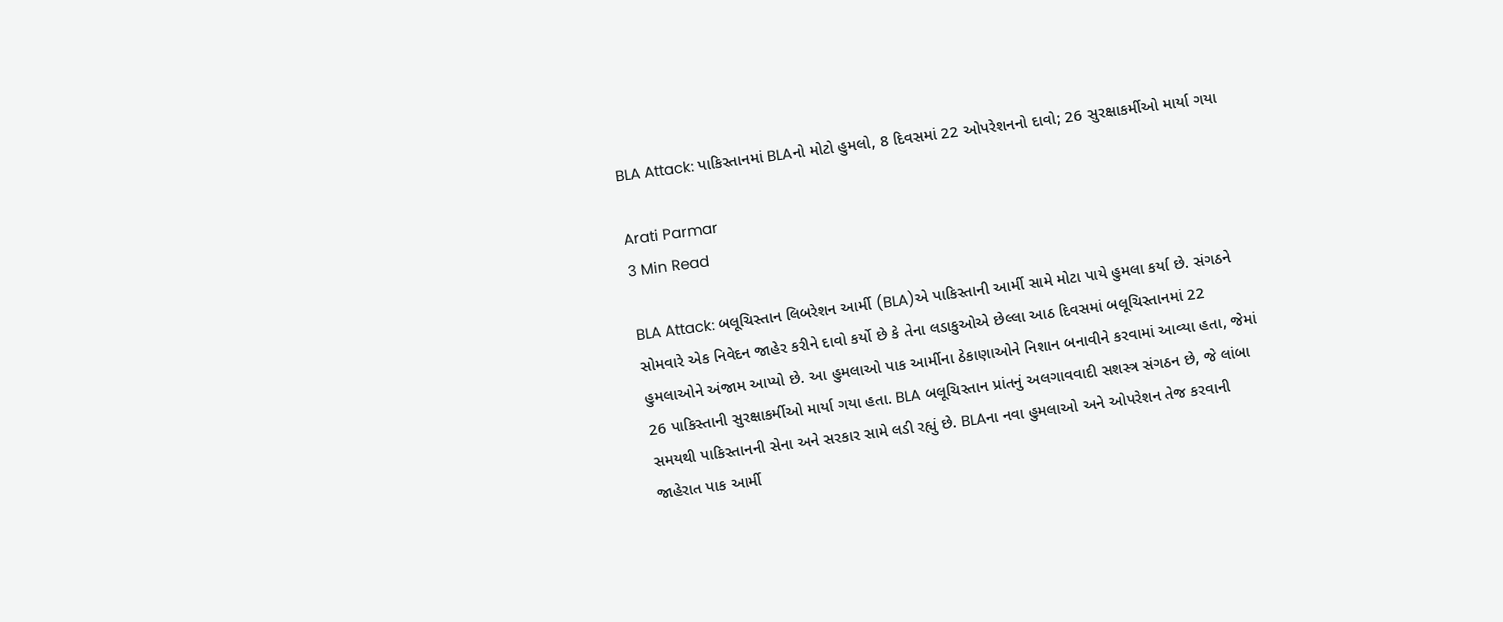BLA Attack: પાકિસ્તાનમાં BLAનો મોટો હુમલો, 8 દિવસમાં 22 ઓપરેશનનો દાવો; 26 સુરક્ષાકર્મીઓ માર્યા ગયા

Arati Parmar
3 Min Read

BLA Attack: બલૂચિસ્તાન લિબરેશન આર્મી (BLA)એ પાકિસ્તાની આર્મી સામે મોટા પાયે હુમલા કર્યા છે. સંગઠને સોમવારે એક નિવેદન જાહેર કરીને દાવો કર્યો છે કે તેના લડાકુઓએ છેલ્લા આઠ દિવસમાં બલૂચિસ્તાનમાં 22 હુમલાઓને અંજામ આપ્યો છે. આ હુમલાઓ પાક આર્મીના ઠેકાણાઓને નિશાન બનાવીને કરવામાં આવ્યા હતા, જેમાં 26 પાકિસ્તાની સુરક્ષાકર્મીઓ માર્યા ગયા હતા. BLA બલૂચિસ્તાન પ્રાંતનું અલગાવવાદી સશસ્ત્ર સંગઠન છે, જે લાંબા સમયથી પાકિસ્તાનની સેના અને સરકાર સામે લડી રહ્યું છે. BLAના નવા હુમલાઓ અને ઓપરેશન તેજ કરવાની જાહેરાત પાક આર્મી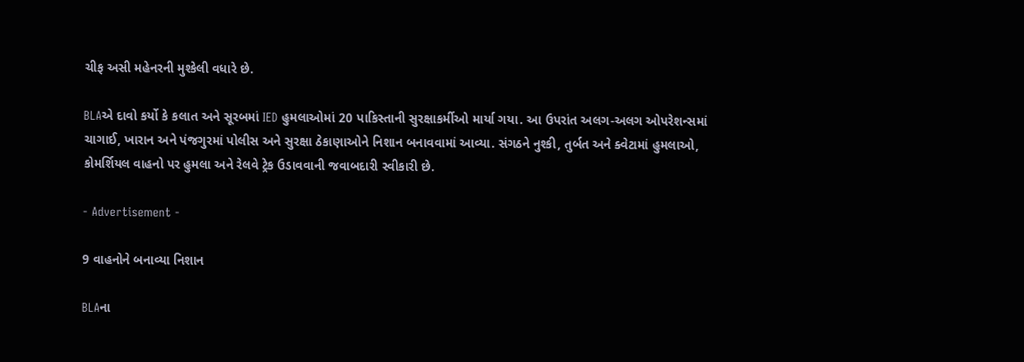ચીફ અસી મહેનરની મુશ્કેલી વધારે છે.

BLAએ દાવો કર્યો કે કલાત અને સૂરબમાં IED હુમલાઓમાં 20 પાકિસ્તાની સુરક્ષાકર્મીઓ માર્યા ગયા. આ ઉપરાંત અલગ-અલગ ઓપરેશન્સમાં ચાગાઈ, ખારાન અને પંજગુરમાં પોલીસ અને સુરક્ષા ઠેકાણાઓને નિશાન બનાવવામાં આવ્યા. સંગઠને નુશ્કી, તુર્બત અને ક્વેટામાં હુમલાઓ, કોમર્શિયલ વાહનો પર હુમલા અને રેલવે ટ્રેક ઉડાવવાની જવાબદારી સ્વીકારી છે.

- Advertisement -

9 વાહનોને બનાવ્યા નિશાન

BLAના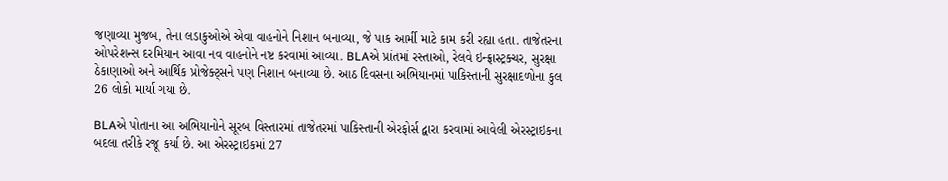જણાવ્યા મુજબ, તેના લડાકુઓએ એવા વાહનોને નિશાન બનાવ્યા, જે પાક આર્મી માટે કામ કરી રહ્યા હતા. તાજેતરના ઓપરેશન્સ દરમિયાન આવા નવ વાહનોને નષ્ટ કરવામાં આવ્યા. BLAએ પ્રાંતમાં રસ્તાઓ, રેલવે ઇન્ફ્રાસ્ટ્રક્ચર, સુરક્ષા ઠેકાણાઓ અને આર્થિક પ્રોજેક્ટ્સને પણ નિશાન બનાવ્યા છે. આઠ દિવસના અભિયાનમાં પાકિસ્તાની સુરક્ષાદળોના કુલ 26 લોકો માર્યા ગયા છે.

BLAએ પોતાના આ અભિયાનોને સૂરબ વિસ્તારમાં તાજેતરમાં પાકિસ્તાની એરફોર્સ દ્વારા કરવામાં આવેલી એરસ્ટ્રાઇકના બદલા તરીકે રજૂ કર્યા છે. આ એરસ્ટ્રાઇકમાં 27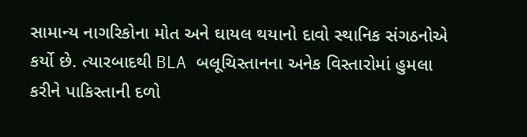સામાન્ય નાગરિકોના મોત અને ઘાયલ થયાનો દાવો સ્થાનિક સંગઠનોએ કર્યો છે. ત્યારબાદથી BLA બલૂચિસ્તાનના અનેક વિસ્તારોમાં હુમલા કરીને પાકિસ્તાની દળો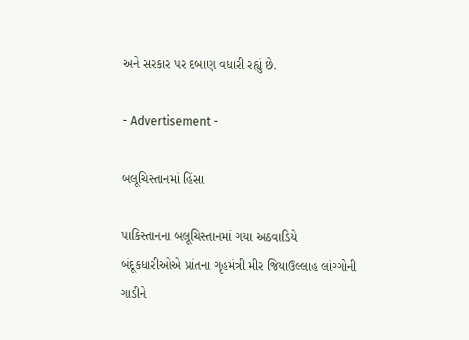અને સરકાર પર દબાણ વધારી રહ્યું છે.

- Advertisement -

બલૂચિસ્તાનમાં હિંસા

પાકિસ્તાનના બલૂચિસ્તાનમાં ગયા અઠવાડિયે બંદૂકધારીઓએ પ્રાંતના ગૃહમંત્રી મીર જિયાઉલ્લાહ લાંગ્ગોની ગાડીને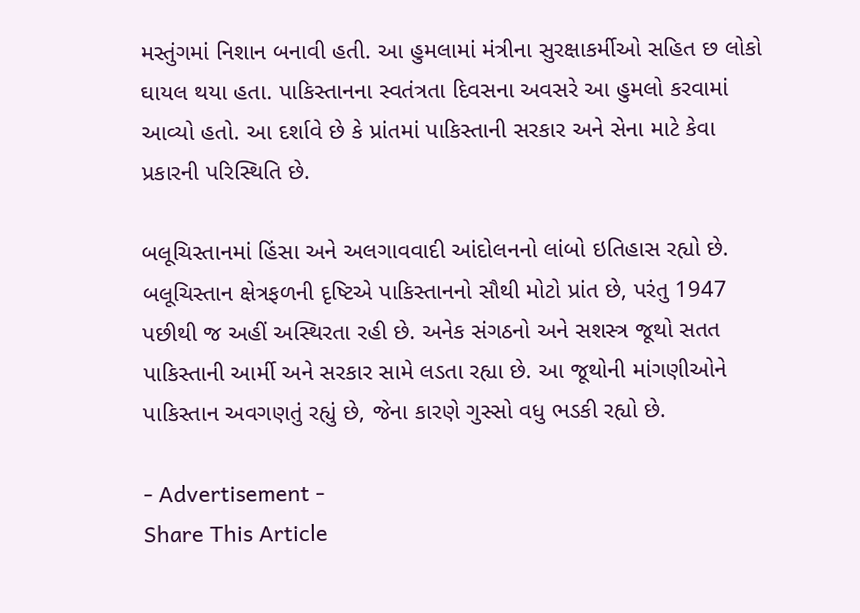મસ્તુંગમાં નિશાન બનાવી હતી. આ હુમલામાં મંત્રીના સુરક્ષાકર્મીઓ સહિત છ લોકો ઘાયલ થયા હતા. પાકિસ્તાનના સ્વતંત્રતા દિવસના અવસરે આ હુમલો કરવામાં આવ્યો હતો. આ દર્શાવે છે કે પ્રાંતમાં પાકિસ્તાની સરકાર અને સેના માટે કેવા પ્રકારની પરિસ્થિતિ છે.

બલૂચિસ્તાનમાં હિંસા અને અલગાવવાદી આંદોલનનો લાંબો ઇતિહાસ રહ્યો છે. બલૂચિસ્તાન ક્ષેત્રફળની દૃષ્ટિએ પાકિસ્તાનનો સૌથી મોટો પ્રાંત છે, પરંતુ 1947 પછીથી જ અહીં અસ્થિરતા રહી છે. અનેક સંગઠનો અને સશસ્ત્ર જૂથો સતત પાકિસ્તાની આર્મી અને સરકાર સામે લડતા રહ્યા છે. આ જૂથોની માંગણીઓને પાકિસ્તાન અવગણતું રહ્યું છે, જેના કારણે ગુસ્સો વધુ ભડકી રહ્યો છે.

- Advertisement -
Share This Article